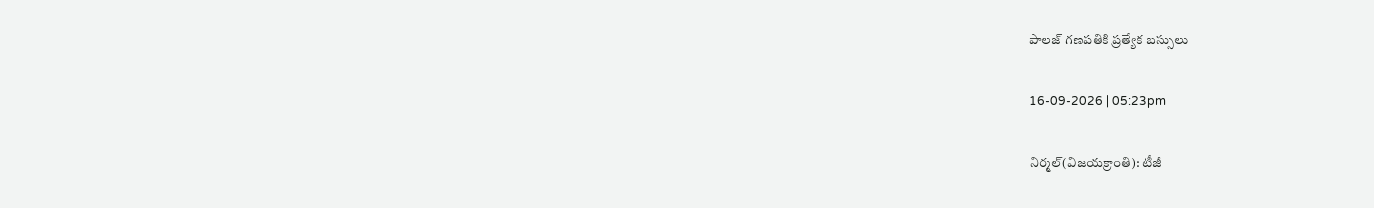పాలజ్ గణపతికి ప్రత్యేక బస్సులు

16-09-2026 | 05:23pm

నిర్మల్(విజయక్రాంతి): టీజీ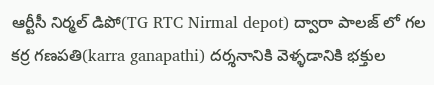ఆర్టీసీ నిర్మల్ డిపో(TG RTC Nirmal depot) ద్వారా పాలజ్ లో గల కర్ర గణపతి(karra ganapathi) దర్శనానికి వెళ్ళడానికి భక్తుల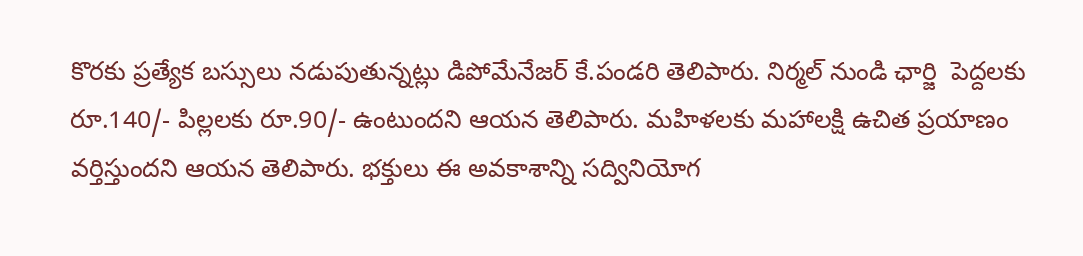కొరకు ప్రత్యేక బస్సులు నడుపుతున్నట్లు డిపోమేనేజర్ కే.పండరి తెలిపారు. నిర్మల్ నుండి ఛార్జి  పెద్దలకు రూ.140/- పిల్లలకు రూ.90/- ఉంటుందని ఆయన తెలిపారు. మహిళలకు మహాలక్షి ఉచిత ప్రయాణం వర్తిస్తుందని ఆయన తెలిపారు. భక్తులు ఈ అవకాశాన్ని సద్వినియోగ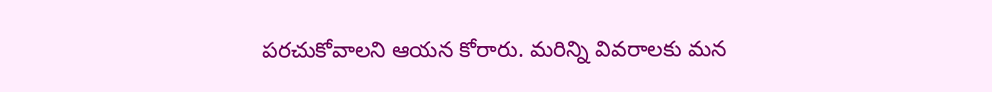పరచుకోవాలని ఆయన కోరారు. మరిన్ని వివరాలకు మన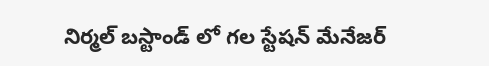నిర్మల్ బస్టాండ్ లో గల స్టేషన్ మేనేజర్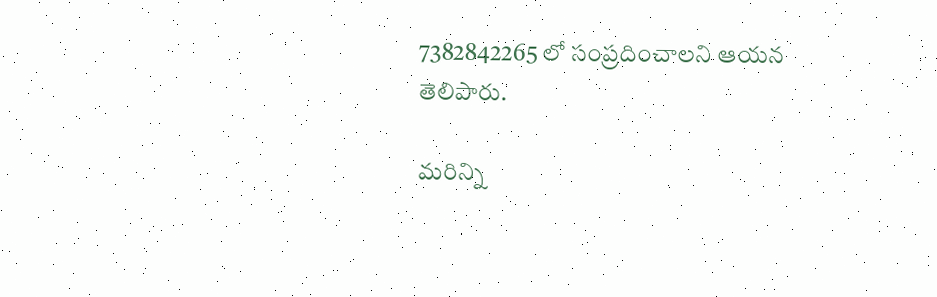7382842265 లో సంప్రదించాలని ఆయన తెలిపారు.

మరిన్ని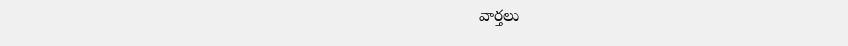వార్తలు